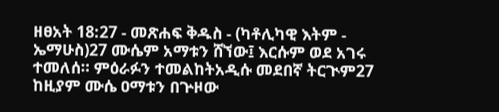ዘፀአት 18:27 - መጽሐፍ ቅዱስ - (ካቶሊካዊ እትም - ኤማሁስ)27 ሙሴም አማቱን ሸኘው፤ እርሱም ወደ አገሩ ተመለሰ። ምዕራፉን ተመልከትአዲሱ መደበኛ ትርጒም27 ከዚያም ሙሴ ዐማቱን በጕዞው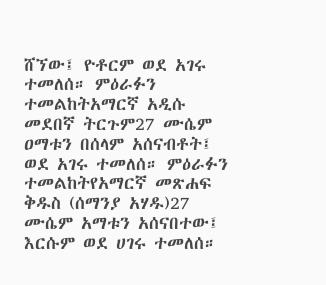ሸኘው፤ ዮቶርም ወደ አገሩ ተመለሰ። ምዕራፉን ተመልከትአማርኛ አዲሱ መደበኛ ትርጉም27 ሙሴም ዐማቱን በሰላም አሰናብቶት፤ ወደ አገሩ ተመለሰ። ምዕራፉን ተመልከትየአማርኛ መጽሐፍ ቅዱስ (ሰማንያ አሃዱ)27 ሙሴም አማቱን አሰናበተው፤ እርሱም ወደ ሀገሩ ተመለሰ።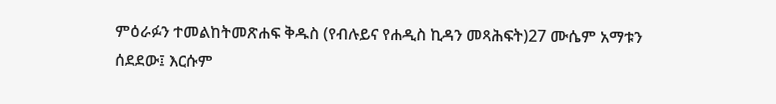ምዕራፉን ተመልከትመጽሐፍ ቅዱስ (የብሉይና የሐዲስ ኪዳን መጻሕፍት)27 ሙሴም አማቱን ሰደደው፤ እርሱም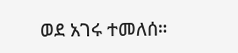ወደ አገሩ ተመለሰ።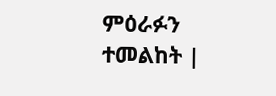ምዕራፉን ተመልከት |